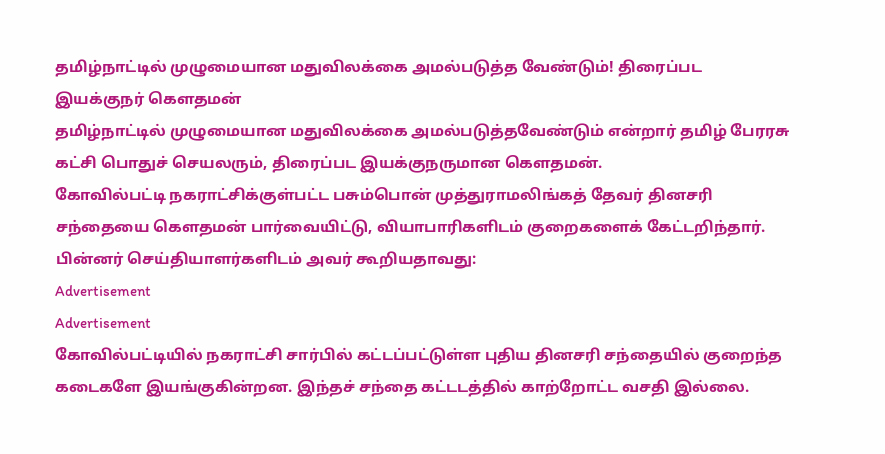தமிழ்நாட்டில் முழுமையான மதுவிலக்கை அமல்படுத்த வேண்டும்! திரைப்பட இயக்குநர் கெளதமன்
தமிழ்நாட்டில் முழுமையான மதுவிலக்கை அமல்படுத்தவேண்டும் என்றார் தமிழ் பேரரசு கட்சி பொதுச் செயலரும், திரைப்பட இயக்குநருமான கெளதமன்.
கோவில்பட்டி நகராட்சிக்குள்பட்ட பசும்பொன் முத்துராமலிங்கத் தேவர் தினசரி சந்தையை கௌதமன் பார்வையிட்டு, வியாபாரிகளிடம் குறைகளைக் கேட்டறிந்தார்.
பின்னர் செய்தியாளர்களிடம் அவர் கூறியதாவது:
Advertisement
Advertisement
கோவில்பட்டியில் நகராட்சி சார்பில் கட்டப்பட்டுள்ள புதிய தினசரி சந்தையில் குறைந்த கடைகளே இயங்குகின்றன. இந்தச் சந்தை கட்டடத்தில் காற்றோட்ட வசதி இல்லை.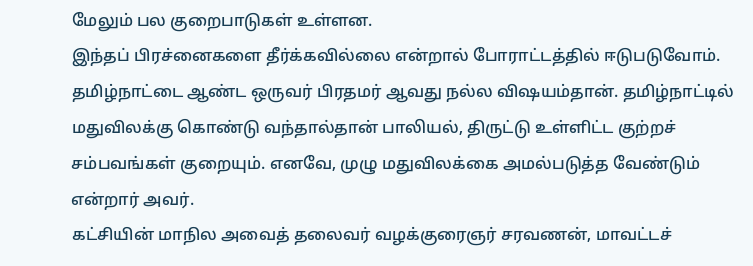மேலும் பல குறைபாடுகள் உள்ளன.
இந்தப் பிரச்னைகளை தீர்க்கவில்லை என்றால் போராட்டத்தில் ஈடுபடுவோம். தமிழ்நாட்டை ஆண்ட ஒருவர் பிரதமர் ஆவது நல்ல விஷயம்தான். தமிழ்நாட்டில் மதுவிலக்கு கொண்டு வந்தால்தான் பாலியல், திருட்டு உள்ளிட்ட குற்றச் சம்பவங்கள் குறையும். எனவே, முழு மதுவிலக்கை அமல்படுத்த வேண்டும் என்றார் அவர்.
கட்சியின் மாநில அவைத் தலைவர் வழக்குரைஞர் சரவணன், மாவட்டச்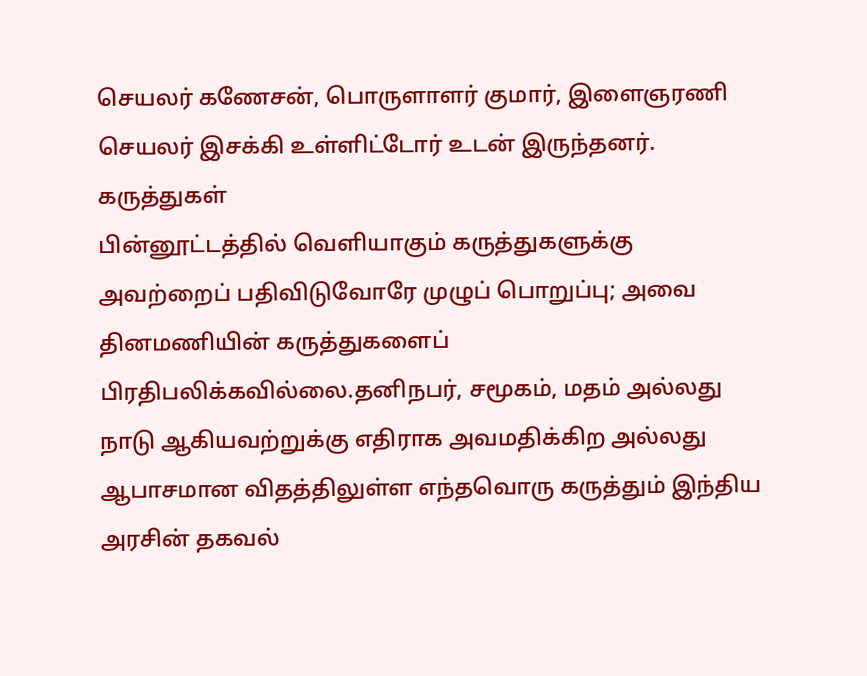செயலர் கணேசன், பொருளாளர் குமார், இளைஞரணி செயலர் இசக்கி உள்ளிட்டோர் உடன் இருந்தனர்.
கருத்துகள்
பின்னூட்டத்தில் வெளியாகும் கருத்துகளுக்கு அவற்றைப் பதிவிடுவோரே முழுப் பொறுப்பு; அவை தினமணியின் கருத்துகளைப் பிரதிபலிக்கவில்லை.தனிநபர், சமூகம், மதம் அல்லது நாடு ஆகியவற்றுக்கு எதிராக அவமதிக்கிற அல்லது ஆபாசமான விதத்திலுள்ள எந்தவொரு கருத்தும் இந்திய அரசின் தகவல்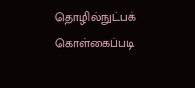தொழில்நுட்பக் கொள்கைப்படி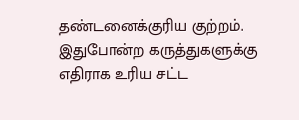தண்டனைக்குரிய குற்றம். இதுபோன்ற கருத்துகளுக்கு எதிராக உரிய சட்ட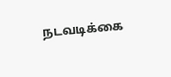நடவடிக்கை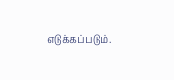எடுக்கப்படும்.